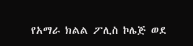የአማራ ክልል ፖሊስ ኮሌጅ ወደ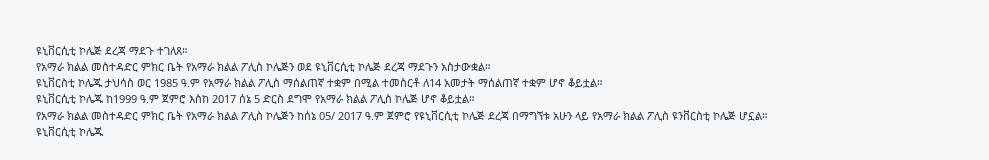ዩኒቨርሲቲ ኮሌጅ ደረጃ ማደጉ ተገለጸ።
የአማራ ክልል መስተዳድር ምክር ቤት የአማራ ክልል ፖሊስ ኮሌጅን ወደ ዩኒቨርሲቲ ኮሌጅ ደረጃ ማደጉን አስታውቋል።
ዩኒቨርስቲ ኮሌጁ ታህሳስ ወር 1985 ዓ.ም የአማራ ክልል ፖሊስ ማሰልጠኛ ተቋም በሚል ተመስርቶ ለ14 አመታት ማሰልጠኛ ተቋም ሆኖ ቆይቷል።
ዩኒቨርሲቲ ኮሌጁ ከ1999 ዓ.ም ጀምሮ እስከ 2017 ሰኔ 5 ድርስ ደግሞ የአማራ ክልል ፖሊስ ኮሌጅ ሆኖ ቆይቷል።
የአማራ ክልል መስተዳድር ምክር ቤት የአማራ ክልል ፖሊስ ኮሌጅን ከሰኔ 05/ 2017 ዓ.ም ጀምሮ የዩኒቨርሲቲ ኮሌጅ ደረጃ በማግኘቱ አሁን ላይ የአማራ ክልል ፖሊስ ዩንቨርስቲ ኮሌጅ ሆኗል።
ዩኒቨርሲቲ ኮሌጁ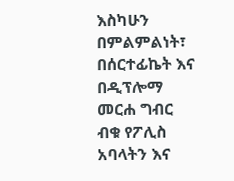እስካሁን በምልምልነት፣ በሰርተፊኬት እና በዲፕሎማ መርሐ ግብር ብቁ የፖሊስ አባላትን እና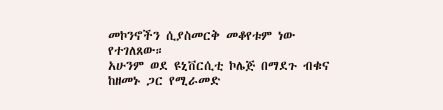መኮንኖችን ሲያስመርቅ መቆየቱም ነው የተገለጸው።
አሁንም ወደ ዩኒቨርሲቲ ኮሌጅ በማደጉ ብቁና ከዘመኑ ጋር የሚራመድ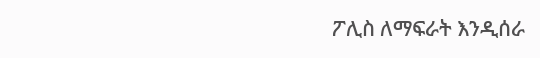ፖሊስ ለማፍራት እንዲሰራ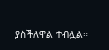ያስችለዋል ተብሏል።